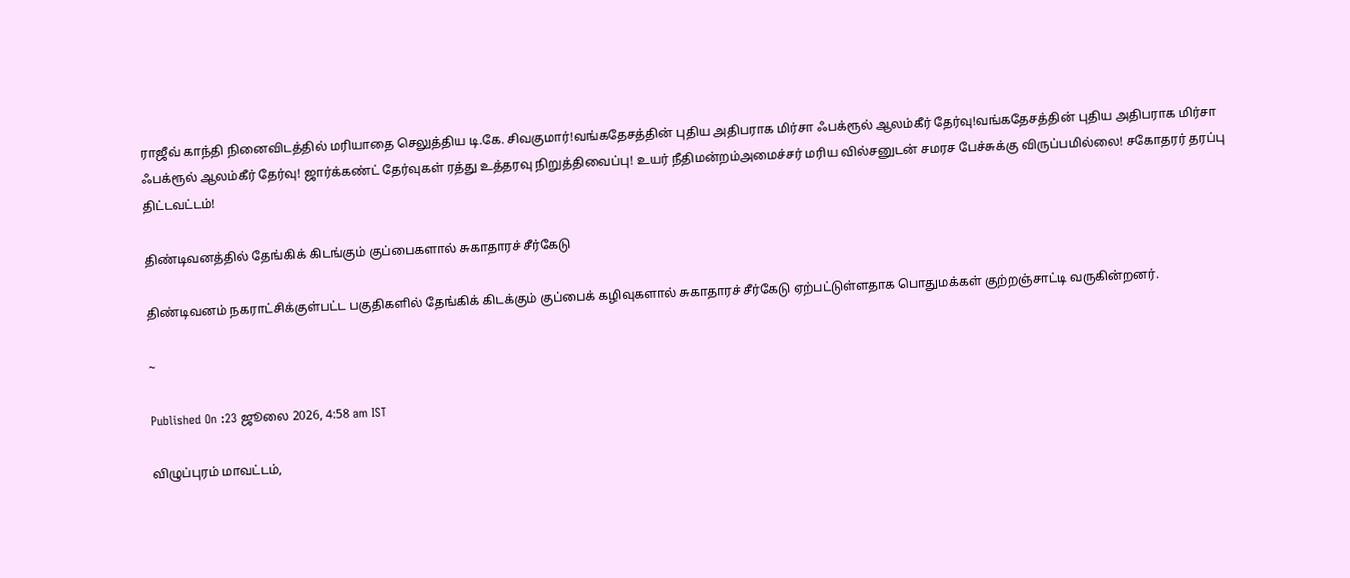ராஜீவ் காந்தி நினைவிடத்தில் மரியாதை செலுத்திய டி.கே. சிவகுமார்!வங்கதேசத்தின் புதிய அதிபராக மிர்சா ஃபக்ரூல் ஆலம்கீர் தேர்வு!வங்கதேசத்தின் புதிய அதிபராக மிர்சா ஃபக்ரூல் ஆலம்கீர் தேர்வு! ஜார்க்கண்ட் தேர்வுகள் ரத்து உத்தரவு நிறுத்திவைப்பு! உயர் நீதிமன்றம்அமைச்சர் மரிய வில்சனுடன் சமரச பேச்சுக்கு விருப்பமில்லை! சகோதரர் தரப்பு திட்டவட்டம்!

திண்டிவனத்தில் தேங்கிக் கிடங்கும் குப்பைகளால் சுகாதாரச் சீர்கேடு

திண்டிவனம் நகராட்சிக்குள்பட்ட பகுதிகளில் தேங்கிக் கிடக்கும் குப்பைக் கழிவுகளால் சுகாதாரச் சீர்கேடு ஏற்பட்டுள்ளதாக பொதுமக்கள் குற்றஞ்சாட்டி வருகின்றனர்.

~

Published On :23 ஜூலை 2026, 4:58 am IST

விழுப்புரம் மாவட்டம்,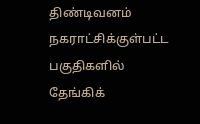திண்டிவனம் நகராட்சிக்குள்பட்ட பகுதிகளில் தேங்கிக்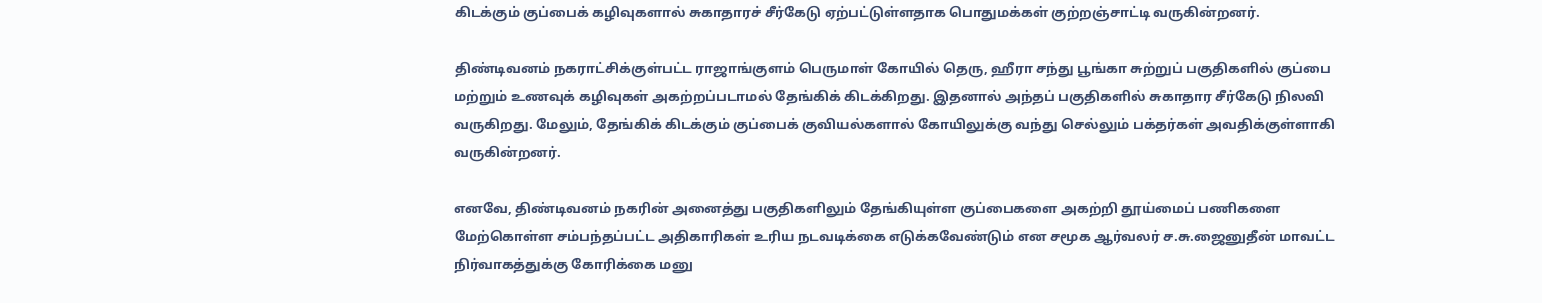கிடக்கும் குப்பைக் கழிவுகளால் சுகாதாரச் சீர்கேடு ஏற்பட்டுள்ளதாக பொதுமக்கள் குற்றஞ்சாட்டி வருகின்றனர்.

திண்டிவனம் நகராட்சிக்குள்பட்ட ராஜாங்குளம் பெருமாள் கோயில் தெரு, ஹீரா சந்து பூங்கா சுற்றுப் பகுதிகளில் குப்பை மற்றும் உணவுக் கழிவுகள் அகற்றப்படாமல் தேங்கிக் கிடக்கிறது. இதனால் அந்தப் பகுதிகளில் சுகாதார சீர்கேடு நிலவி வருகிறது. மேலும், தேங்கிக் கிடக்கும் குப்பைக் குவியல்களால் கோயிலுக்கு வந்து செல்லும் பக்தர்கள் அவதிக்குள்ளாகி வருகின்றனர்.

எனவே, திண்டிவனம் நகரின் அனைத்து பகுதிகளிலும் தேங்கியுள்ள குப்பைகளை அகற்றி தூய்மைப் பணிகளை மேற்கொள்ள சம்பந்தப்பட்ட அதிகாரிகள் உரிய நடவடிக்கை எடுக்கவேண்டும் என சமூக ஆர்வலர் ச.சு.ஜைனுதீன் மாவட்ட நிர்வாகத்துக்கு கோரிக்கை மனு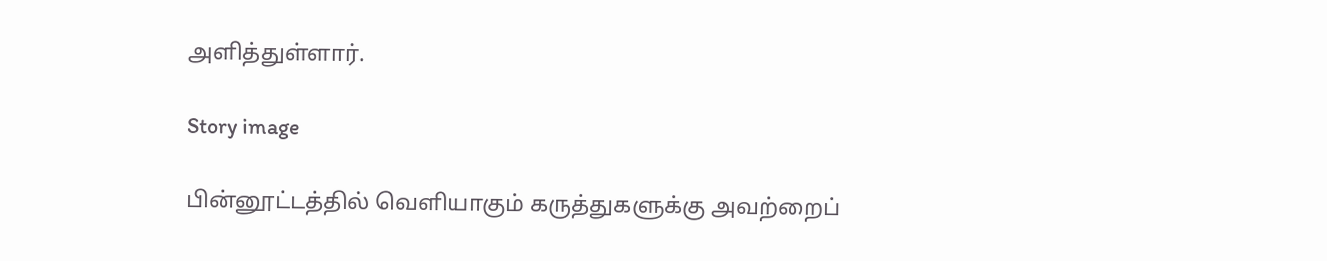அளித்துள்ளார்.

Story image

பின்னூட்டத்தில் வெளியாகும் கருத்துகளுக்கு அவற்றைப்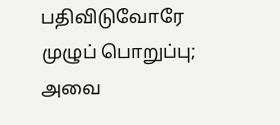பதிவிடுவோரே முழுப் பொறுப்பு; அவை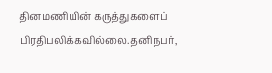தினமணியின் கருத்துகளைப் பிரதிபலிக்கவில்லை.தனிநபர்,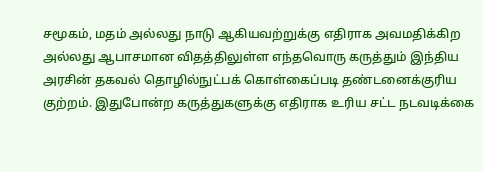சமூகம், மதம் அல்லது நாடு ஆகியவற்றுக்கு எதிராக அவமதிக்கிற அல்லது ஆபாசமான விதத்திலுள்ள எந்தவொரு கருத்தும் இந்திய அரசின் தகவல் தொழில்நுட்பக் கொள்கைப்படி தண்டனைக்குரிய குற்றம். இதுபோன்ற கருத்துகளுக்கு எதிராக உரிய சட்ட நடவடிக்கை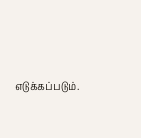எடுக்கப்படும்.